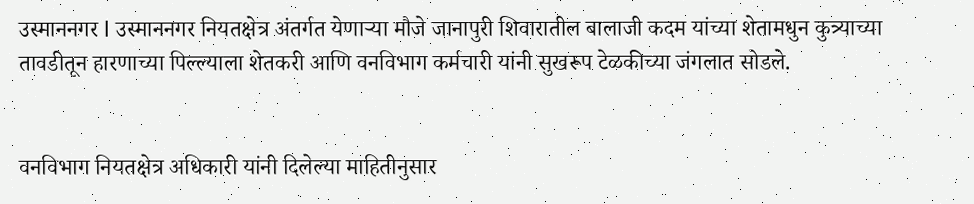उस्माननगर l उस्माननगर नियतक्षेत्र अंतर्गत येणाऱ्या मौजे जानापुरी शिवारातील बालाजी कदम यांच्या शेतामधुन कुत्र्याच्या तावडीतून हारणाच्या पिल्ल्याला शेतकरी आणि वनविभाग कर्मचारी यांनी सुखरूप टेळकीच्या जंगलात सोडले.


वनविभाग नियतक्षेत्र अधिकारी यांनी दिलेल्या माहितीनुसार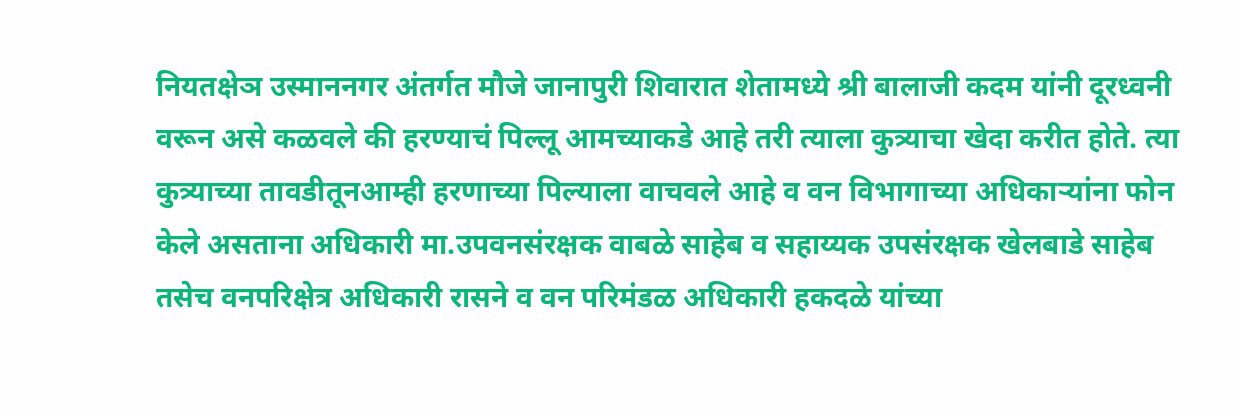नियतक्षेञ उस्माननगर अंतर्गत मौजे जानापुरी शिवारात शेतामध्ये श्री बालाजी कदम यांनी दूरध्वनी वरून असे कळवले की हरण्याचं पिल्लू आमच्याकडे आहे तरी त्याला कुत्र्याचा खेदा करीत होते. त्या कुत्र्याच्या तावडीतूनआम्ही हरणाच्या पिल्याला वाचवले आहे व वन विभागाच्या अधिकाऱ्यांना फोन केले असताना अधिकारी मा.उपवनसंरक्षक वाबळे साहेब व सहाय्यक उपसंरक्षक खेलबाडे साहेब तसेच वनपरिक्षेत्र अधिकारी रासने व वन परिमंडळ अधिकारी हकदळे यांच्या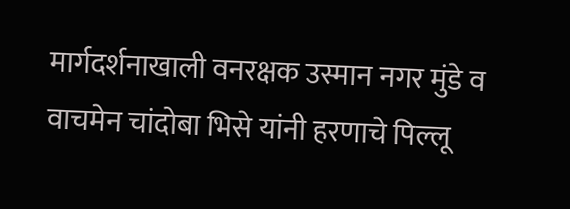मार्गदर्शनाखाली वनरक्षक उस्मान नगर मुंडे व वाचमेन चांदोबा भिसे यांनी हरणाचे पिल्लू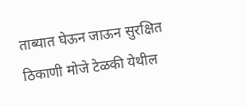ताब्यात घेऊन जाऊन सुरक्षित ठिकाणी मोजे टेळकी येथील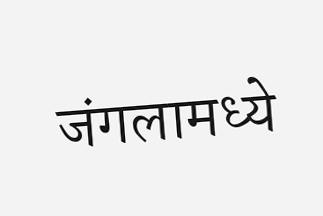जंगलामध्ये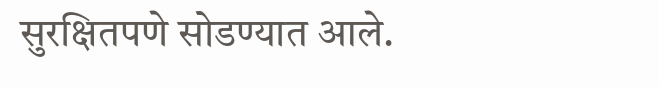सुरक्षितपणे सोडण्यात आले.